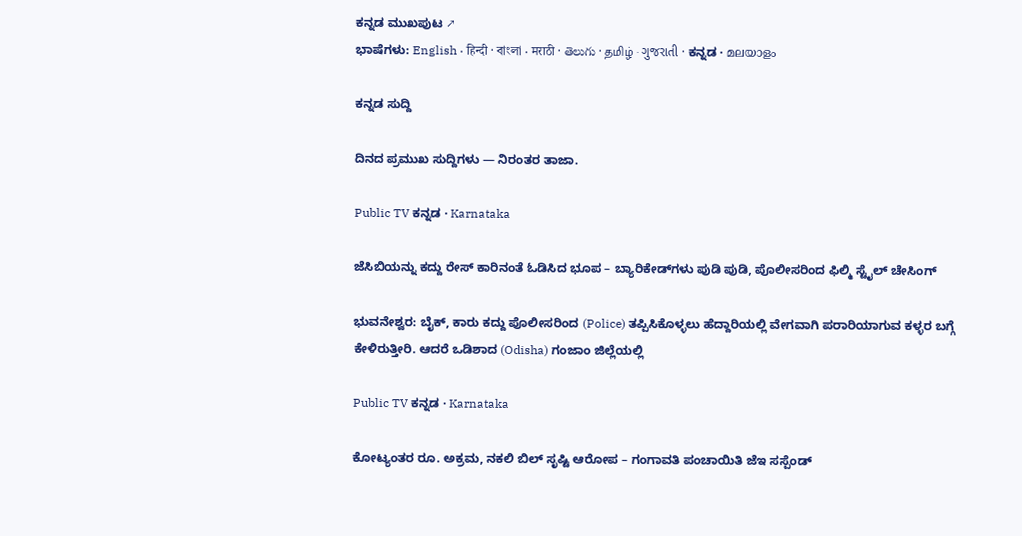ಕನ್ನಡ ಮುಖಪುಟ ↗
ಭಾಷೆಗಳು: English · हिन्दी · বাংলা · मराठी · తెలుగు · தமிழ் · ગુજરાતી · ಕನ್ನಡ · മലയാളം

ಕನ್ನಡ ಸುದ್ದಿ

ದಿನದ ಪ್ರಮುಖ ಸುದ್ದಿಗಳು — ನಿರಂತರ ತಾಜಾ.

Public TV ಕನ್ನಡ · Karnataka

ಜೆಸಿಬಿಯನ್ನು ಕದ್ದು ರೇಸ್‌ ಕಾರಿನಂತೆ ಓಡಿಸಿದ ಭೂಪ – ಬ್ಯಾರಿಕೇಡ್‌ಗಳು ಪುಡಿ ಪುಡಿ, ಪೊಲೀಸರಿಂದ ಫಿಲ್ಮಿ ಸ್ಟೈಲ್‌ ಚೇಸಿಂಗ್‌

ಭುವನೇಶ್ವರ: ಬೈಕ್, ಕಾರು ಕದ್ದು ಪೊಲೀಸರಿಂದ (Police) ತಪ್ಪಿಸಿಕೊಳ್ಳಲು ಹೆದ್ದಾರಿಯಲ್ಲಿ ವೇಗವಾಗಿ ಪರಾರಿಯಾಗುವ ಕಳ್ಳರ ಬಗ್ಗೆ ಕೇಳಿರುತ್ತೀರಿ. ಆದರೆ ಒಡಿಶಾದ (Odisha) ಗಂಜಾಂ ಜಿಲ್ಲೆಯಲ್ಲಿ

Public TV ಕನ್ನಡ · Karnataka

ಕೋಟ್ಯಂತರ ರೂ. ಅಕ್ರಮ, ನಕಲಿ ಬಿಲ್ ಸೃಷ್ಟಿ ಆರೋಪ – ಗಂಗಾವತಿ ಪಂಚಾಯಿತಿ ಜೆಇ ಸಸ್ಪೆಂಡ್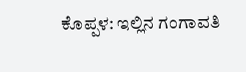ಕೊಪ್ಪಳ: ಇಲ್ಲಿನ ಗಂಗಾವತಿ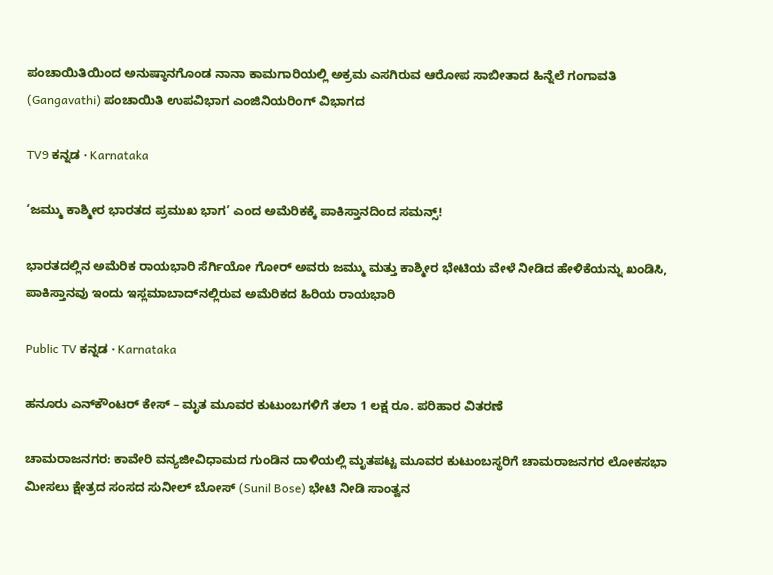ಪಂಚಾಯಿತಿಯಿಂದ ಅನುಷ್ಠಾನಗೊಂಡ ನಾನಾ ಕಾಮಗಾರಿಯಲ್ಲಿ ಅಕ್ರಮ ಎಸಗಿರುವ ಆರೋಪ ಸಾಬೀತಾದ ಹಿನ್ನೆಲೆ ಗಂಗಾವತಿ (Gangavathi) ಪಂಚಾಯಿತಿ ಉಪವಿಭಾಗ ಎಂಜಿನಿಯರಿಂಗ್ ವಿಭಾಗದ

TV9 ಕನ್ನಡ · Karnataka

‘ಜಮ್ಮು ಕಾಶ್ಮೀರ ಭಾರತದ ಪ್ರಮುಖ ಭಾಗ’ ಎಂದ ಅಮೆರಿಕಕ್ಕೆ ಪಾಕಿಸ್ತಾನದಿಂದ ಸಮನ್ಸ್!

ಭಾರತದಲ್ಲಿನ ಅಮೆರಿಕ ರಾಯಭಾರಿ ಸೆರ್ಗಿಯೋ ಗೋರ್ ಅವರು ಜಮ್ಮು ಮತ್ತು ಕಾಶ್ಮೀರ ಭೇಟಿಯ ವೇಳೆ ನೀಡಿದ ಹೇಳಿಕೆಯನ್ನು ಖಂಡಿಸಿ, ಪಾಕಿಸ್ತಾನವು ಇಂದು ಇಸ್ಲಮಾಬಾದ್‌ನಲ್ಲಿರುವ ಅಮೆರಿಕದ ಹಿರಿಯ ರಾಯಭಾರಿ

Public TV ಕನ್ನಡ · Karnataka

ಹನೂರು ಎನ್‌ಕೌಂಟರ್‌ ಕೇಸ್‌ – ಮೃತ ಮೂವರ ಕುಟುಂಬಗಳಿಗೆ ತಲಾ 1 ಲಕ್ಷ ರೂ. ಪರಿಹಾರ ವಿತರಣೆ

ಚಾಮರಾಜನಗರ: ಕಾವೇರಿ ವನ್ಯಜೀವಿಧಾಮದ ಗುಂಡಿನ ದಾಳಿಯಲ್ಲಿ ಮೃತಪಟ್ಟ ಮೂವರ ಕುಟುಂಬಸ್ಥರಿಗೆ ಚಾಮರಾಜನಗರ ಲೋಕಸಭಾ ಮೀಸಲು ಕ್ಷೇತ್ರದ ಸಂಸದ ಸುನೀಲ್ ಬೋಸ್ (Sunil Bose) ಭೇಟಿ ನೀಡಿ ಸಾಂತ್ವನ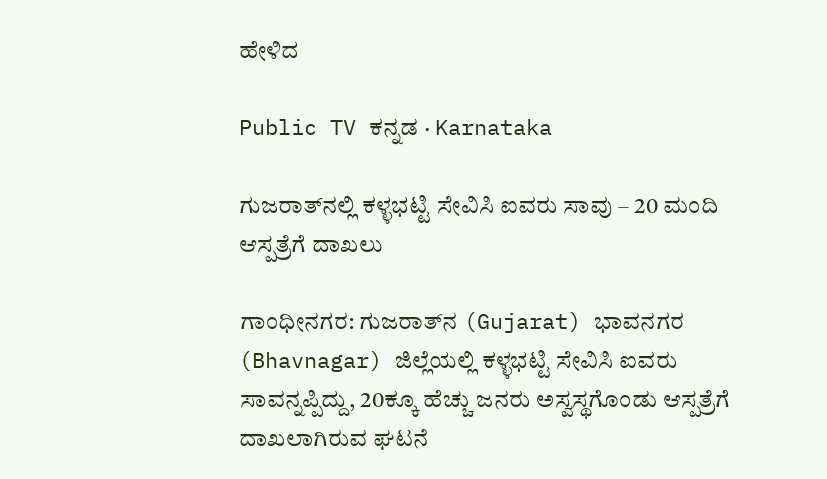ಹೇಳಿದ

Public TV ಕನ್ನಡ · Karnataka

ಗುಜರಾತ್‌ನಲ್ಲಿ ಕಳ್ಳಭಟ್ಟಿ ಸೇವಿಸಿ ಐವರು ಸಾವು – 20 ಮಂದಿ ಆಸ್ಪತ್ರೆಗೆ ದಾಖಲು

ಗಾಂಧೀನಗರ: ಗುಜರಾತ್‌ನ (Gujarat) ಭಾವನಗರ (Bhavnagar) ಜಿಲ್ಲೆಯಲ್ಲಿ ಕಳ್ಳಭಟ್ಟಿ ಸೇವಿಸಿ ಐವರು ಸಾವನ್ನಪ್ಪಿದ್ದು, 20ಕ್ಕೂ ಹೆಚ್ಚು ಜನರು ಅಸ್ವಸ್ಥಗೊಂಡು ಆಸ್ಪತ್ರೆಗೆ ದಾಖಲಾಗಿರುವ ಘಟನೆ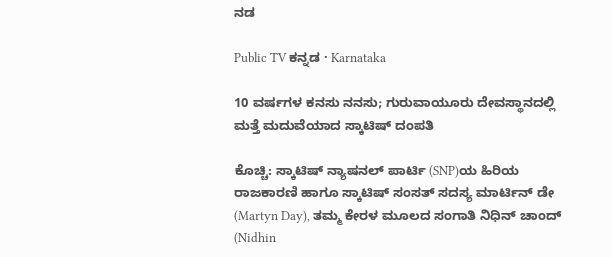ನಡ

Public TV ಕನ್ನಡ · Karnataka

10 ವರ್ಷಗಳ ಕನಸು ನನಸು; ಗುರುವಾಯೂರು ದೇವಸ್ಥಾನದಲ್ಲಿ ಮತ್ತೆ ಮದುವೆಯಾದ ಸ್ಕಾಟಿಷ್ ದಂಪತಿ

ಕೊಚ್ಚಿ: ಸ್ಕಾಟಿಷ್ ನ್ಯಾಷನಲ್ ಪಾರ್ಟಿ (SNP)ಯ ಹಿರಿಯ ರಾಜಕಾರಣಿ ಹಾಗೂ ಸ್ಕಾಟಿಷ್ ಸಂಸತ್ ಸದಸ್ಯ ಮಾರ್ಟಿನ್ ಡೇ (Martyn Day), ತಮ್ಮ ಕೇರಳ ಮೂಲದ ಸಂಗಾತಿ ನಿಧಿನ್ ಚಾಂದ್ (Nidhin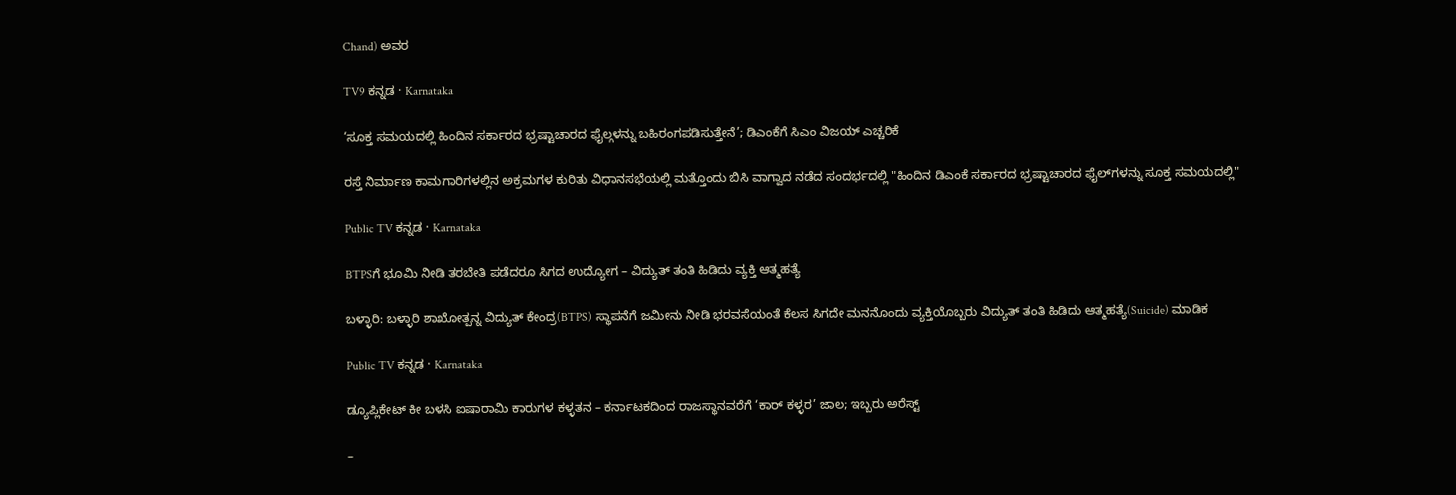Chand) ಅವರ

TV9 ಕನ್ನಡ · Karnataka

‘ಸೂಕ್ತ ಸಮಯದಲ್ಲಿ ಹಿಂದಿನ ಸರ್ಕಾರದ ಭ್ರಷ್ಟಾಚಾರದ ಫೈಲ್ಗಳನ್ನು ಬಹಿರಂಗಪಡಿಸುತ್ತೇನೆ’; ಡಿಎಂಕೆಗೆ ಸಿಎಂ ವಿಜಯ್ ಎಚ್ಚರಿಕೆ

ರಸ್ತೆ ನಿರ್ಮಾಣ ಕಾಮಗಾರಿಗಳಲ್ಲಿನ ಅಕ್ರಮಗಳ ಕುರಿತು ವಿಧಾನಸಭೆಯಲ್ಲಿ ಮತ್ತೊಂದು ಬಿಸಿ ವಾಗ್ವಾದ ನಡೆದ ಸಂದರ್ಭದಲ್ಲಿ "ಹಿಂದಿನ ಡಿಎಂಕೆ ಸರ್ಕಾರದ ಭ್ರಷ್ಟಾಚಾರದ ಫೈಲ್‌ಗಳನ್ನು ಸೂಕ್ತ ಸಮಯದಲ್ಲಿ"

Public TV ಕನ್ನಡ · Karnataka

BTPSಗೆ ಭೂಮಿ ನೀಡಿ ತರಬೇತಿ ಪಡೆದರೂ ಸಿಗದ ಉದ್ಯೋಗ – ವಿದ್ಯುತ್ ತಂತಿ ಹಿಡಿದು ವ್ಯಕ್ತಿ ಆತ್ಮಹತ್ಯೆ

ಬಳ್ಳಾರಿ: ಬಳ್ಳಾರಿ ಶಾಖೋತ್ಪನ್ನ ವಿದ್ಯುತ್ ಕೇಂದ್ರ(BTPS) ಸ್ಥಾಪನೆಗೆ ಜಮೀನು ನೀಡಿ ಭರವಸೆಯಂತೆ ಕೆಲಸ ಸಿಗದೇ ಮನನೊಂದು ವ್ಯಕ್ತಿಯೊಬ್ಬರು ವಿದ್ಯುತ್ ತಂತಿ ಹಿಡಿದು ಆತ್ಮಹತ್ಯೆ(Suicide) ಮಾಡಿಕ

Public TV ಕನ್ನಡ · Karnataka

ಡ್ಯೂಪ್ಲಿಕೇಟ್ ಕೀ ಬಳಸಿ ಐಷಾರಾಮಿ ಕಾರುಗಳ ಕಳ್ಳತನ – ಕರ್ನಾಟಕದಿಂದ ರಾಜಸ್ಥಾನವರೆಗೆ ‘ಕಾರ್‌ ಕಳ್ಳರ’ ಜಾಲ; ಇಬ್ಬರು ಅರೆಸ್ಟ್‌

–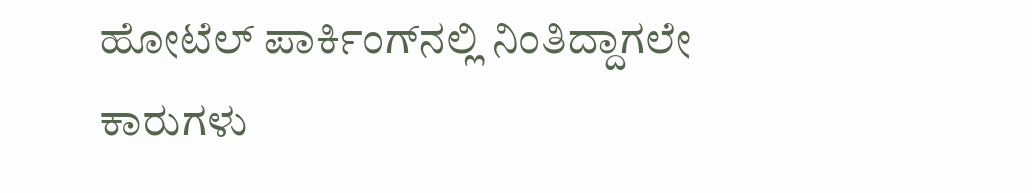ಹೋಟೆಲ್ ಪಾರ್ಕಿಂಗ್‌ನಲ್ಲಿ ನಿಂತಿದ್ದಾಗಲೇ ಕಾರುಗಳು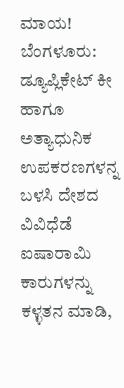ಮಾಯ! ಬೆಂಗಳೂರು: ಡ್ಯೂಪ್ಲಿಕೇಟ್ ಕೀ ಹಾಗೂ ಅತ್ಯಾಧುನಿಕ ಉಪಕರಣಗಳನ್ನ ಬಳಸಿ ದೇಶದ ವಿವಿಧೆಡೆ ಐಷಾರಾಮಿ ಕಾರುಗಳನ್ನು ಕಳ್ಳತನ ಮಾಡಿ,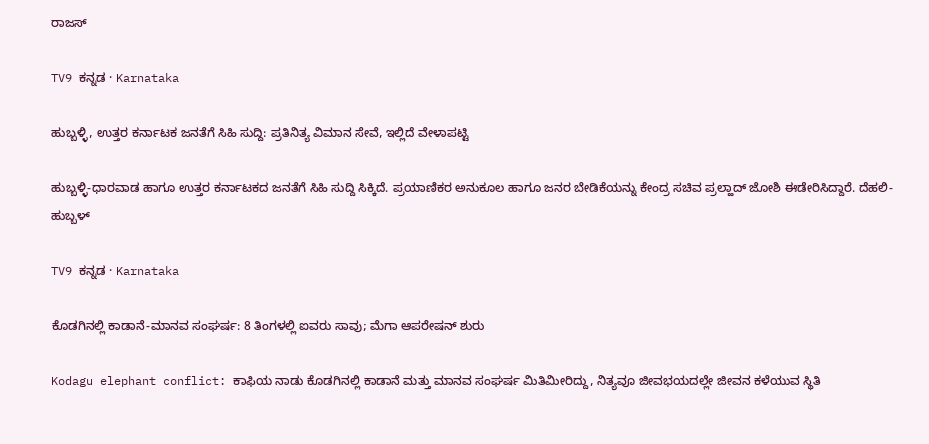ರಾಜಸ್

TV9 ಕನ್ನಡ · Karnataka

ಹುಬ್ಬಳ್ಳಿ, ಉತ್ತರ ಕರ್ನಾಟಕ ಜನತೆಗೆ ಸಿಹಿ ಸುದ್ದಿ: ಪ್ರತಿನಿತ್ಯ ವಿಮಾನ ಸೇವೆ, ಇಲ್ಲಿದೆ ವೇಳಾಪಟ್ಟಿ

ಹುಬ್ಬಳ್ಳಿ-ಧಾರವಾಡ ಹಾಗೂ ಉತ್ತರ ಕರ್ನಾಟಕದ ಜನತೆಗೆ ಸಿಹಿ ಸುದ್ದಿ ಸಿಕ್ಕಿದೆ. ಪ್ರಯಾಣಿಕರ ಅನುಕೂಲ ಹಾಗೂ ಜನರ ಬೇಡಿಕೆಯನ್ನು ಕೇಂದ್ರ ಸಚಿವ ಪ್ರಲ್ಹಾದ್ ಜೋಶಿ ಈಡೇರಿಸಿದ್ದಾರೆ. ದೆಹಲಿ- ಹುಬ್ಬಳ್

TV9 ಕನ್ನಡ · Karnataka

ಕೊಡಗಿನಲ್ಲಿ ಕಾಡಾನೆ-ಮಾನವ ಸಂಘರ್ಷ: 8 ತಿಂಗಳಲ್ಲಿ ಐವರು ಸಾವು; ಮೆಗಾ ಆಪರೇಷನ್ ಶುರು

Kodagu elephant conflict: ಕಾಫಿಯ ನಾಡು ಕೊಡಗಿನಲ್ಲಿ ಕಾಡಾನೆ ಮತ್ತು ಮಾನವ ಸಂಘರ್ಷ ಮಿತಿಮೀರಿದ್ದು, ನಿತ್ಯವೂ ಜೀವಭಯದಲ್ಲೇ ಜೀವನ ಕಳೆಯುವ ಸ್ಥಿತಿ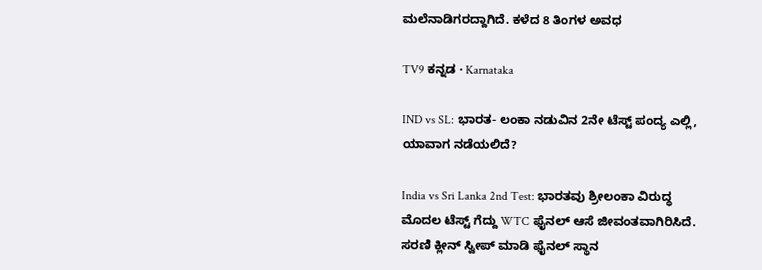ಮಲೆನಾಡಿಗರದ್ದಾಗಿದೆ. ಕಳೆದ 8 ತಿಂಗಳ ಅವಧ

TV9 ಕನ್ನಡ · Karnataka

IND vs SL: ಭಾರತ- ಲಂಕಾ ನಡುವಿನ 2ನೇ ಟೆಸ್ಟ್ ಪಂದ್ಯ ಎಲ್ಲಿ, ಯಾವಾಗ ನಡೆಯಲಿದೆ?

India vs Sri Lanka 2nd Test: ಭಾರತವು ಶ್ರೀಲಂಕಾ ವಿರುದ್ಧ ಮೊದಲ ಟೆಸ್ಟ್ ಗೆದ್ದು WTC ಫೈನಲ್ ಆಸೆ ಜೀವಂತವಾಗಿರಿಸಿದೆ. ಸರಣಿ ಕ್ಲೀನ್ ಸ್ವೀಪ್ ಮಾಡಿ ಫೈನಲ್ ಸ್ಥಾನ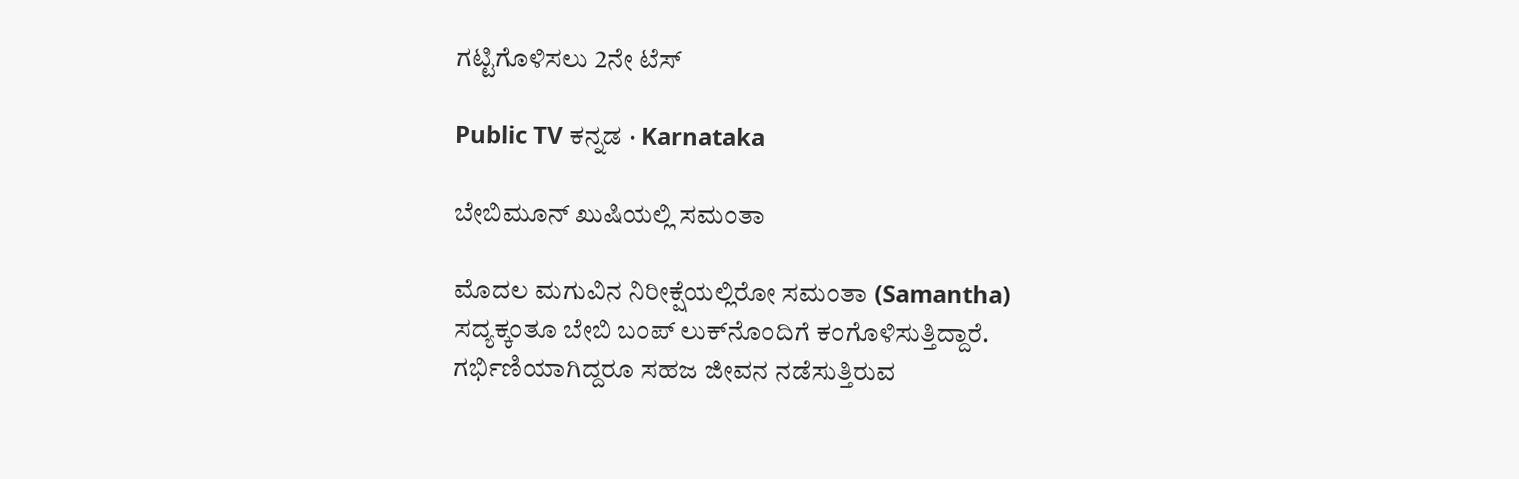ಗಟ್ಟಿಗೊಳಿಸಲು 2ನೇ ಟೆಸ್

Public TV ಕನ್ನಡ · Karnataka

ಬೇಬಿಮೂನ್ ಖುಷಿಯಲ್ಲಿ ಸಮಂತಾ

ಮೊದಲ ಮಗುವಿನ ನಿರೀಕ್ಷೆಯಲ್ಲಿರೋ ಸಮಂತಾ (Samantha) ಸದ್ಯಕ್ಕಂತೂ ಬೇಬಿ ಬಂಪ್ ಲುಕ್‌ನೊಂದಿಗೆ ಕಂಗೊಳಿಸುತ್ತಿದ್ದಾರೆ. ಗರ್ಭಿಣಿಯಾಗಿದ್ದರೂ ಸಹಜ ಜೀವನ ನಡೆಸುತ್ತಿರುವ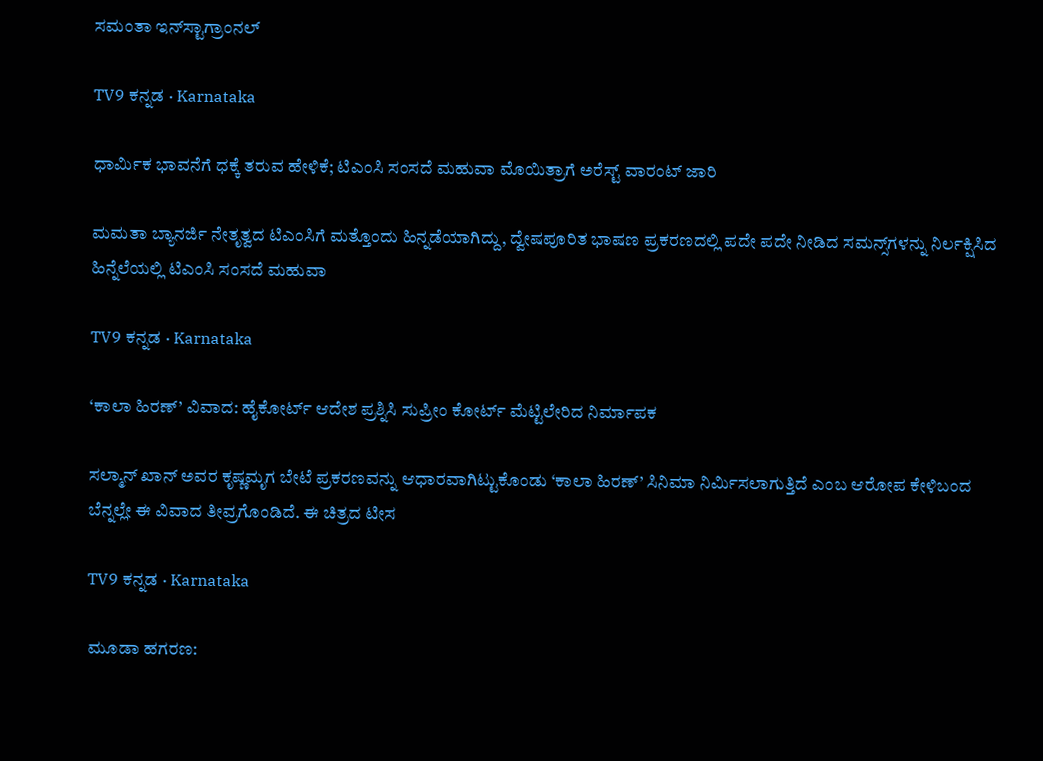ಸಮಂತಾ ಇನ್‌ಸ್ಟಾಗ್ರಾಂನಲ್

TV9 ಕನ್ನಡ · Karnataka

ಧಾರ್ಮಿಕ ಭಾವನೆಗೆ ಧಕ್ಕೆ ತರುವ ಹೇಳಿಕೆ; ಟಿಎಂಸಿ ಸಂಸದೆ ಮಹುವಾ ಮೊಯಿತ್ರಾಗೆ ಅರೆಸ್ಟ್ ವಾರಂಟ್ ಜಾರಿ

ಮಮತಾ ಬ್ಯಾನರ್ಜಿ ನೇತೃತ್ವದ ಟಿಎಂಸಿಗೆ ಮತ್ತೊಂದು ಹಿನ್ನಡೆಯಾಗಿದ್ದು, ದ್ವೇಷಪೂರಿತ ಭಾಷಣ ಪ್ರಕರಣದಲ್ಲಿ ಪದೇ ಪದೇ ನೀಡಿದ ಸಮನ್ಸ್‌ಗಳನ್ನು ನಿರ್ಲಕ್ಷಿಸಿದ ಹಿನ್ನೆಲೆಯಲ್ಲಿ ಟಿಎಂಸಿ ಸಂಸದೆ ಮಹುವಾ

TV9 ಕನ್ನಡ · Karnataka

‘ಕಾಲಾ ಹಿರಣ್’ ವಿವಾದ: ಹೈಕೋರ್ಟ್ ಆದೇಶ ಪ್ರಶ್ನಿಸಿ ಸುಪ್ರೀಂ ಕೋರ್ಟ್ ಮೆಟ್ಟಿಲೇರಿದ ನಿರ್ಮಾಪಕ

ಸಲ್ಮಾನ್ ಖಾನ್ ಅವರ ಕೃಷ್ಣಮೃಗ ಬೇಟೆ ಪ್ರಕರಣವನ್ನು ಆಧಾರವಾಗಿಟ್ಟುಕೊಂಡು ‘ಕಾಲಾ ಹಿರಣ್’ ಸಿನಿಮಾ ನಿರ್ಮಿಸಲಾಗುತ್ತಿದೆ ಎಂಬ ಆರೋಪ ಕೇಳಿಬಂದ ಬೆನ್ನಲ್ಲೇ ಈ ವಿವಾದ ತೀವ್ರಗೊಂಡಿದೆ. ಈ ಚಿತ್ರದ ಟೀಸ

TV9 ಕನ್ನಡ · Karnataka

ಮೂಡಾ ಹಗರಣ: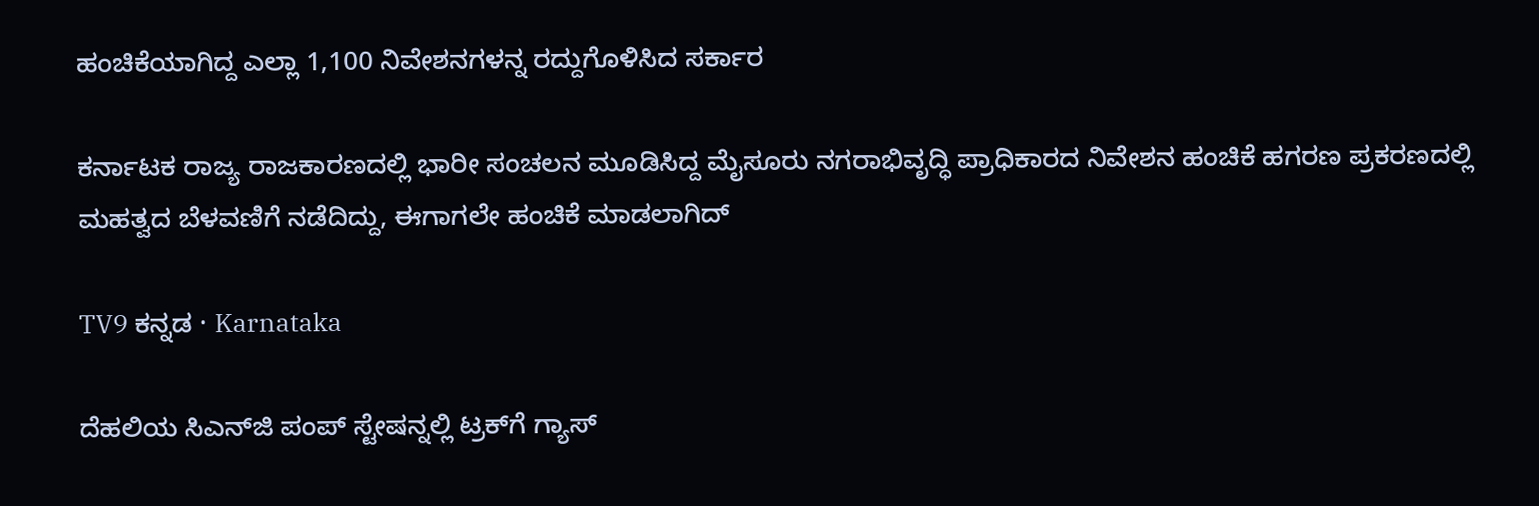ಹಂಚಿಕೆಯಾಗಿದ್ದ ಎಲ್ಲಾ 1,100 ನಿವೇಶನಗಳನ್ನ ರದ್ದುಗೊಳಿಸಿದ ಸರ್ಕಾರ

ಕರ್ನಾಟಕ ರಾಜ್ಯ ರಾಜಕಾರಣದಲ್ಲಿ ಭಾರೀ ಸಂಚಲನ ಮೂಡಿಸಿದ್ದ ಮೈಸೂರು ನಗರಾಭಿವೃದ್ಧಿ ಪ್ರಾಧಿಕಾರದ ನಿವೇಶನ ಹಂಚಿಕೆ ಹಗರಣ ಪ್ರಕರಣದಲ್ಲಿ ಮಹತ್ವದ ಬೆಳವಣಿಗೆ ನಡೆದಿದ್ದು, ಈಗಾಗಲೇ ಹಂಚಿಕೆ ಮಾಡಲಾಗಿದ್

TV9 ಕನ್ನಡ · Karnataka

ದೆಹಲಿಯ ಸಿಎನ್‌ಜಿ ಪಂಪ್‌ ಸ್ಟೇಷನ್ನಲ್ಲಿ ಟ್ರಕ್‌ಗೆ ಗ್ಯಾಸ್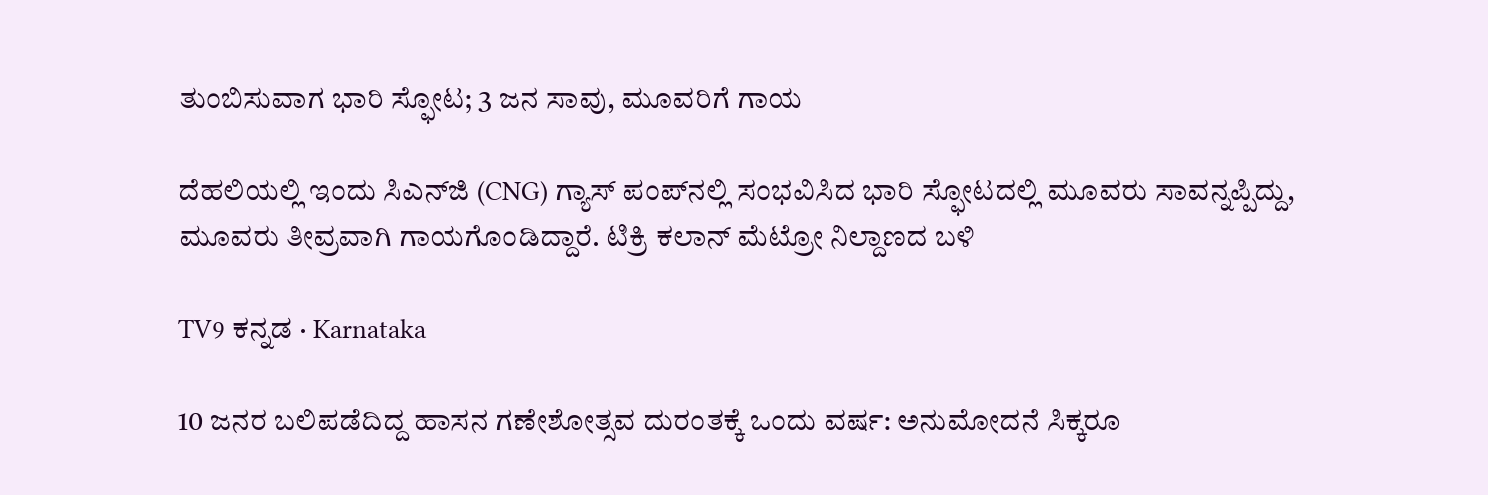ತುಂಬಿಸುವಾಗ ಭಾರಿ ಸ್ಫೋಟ; 3 ಜನ ಸಾವು, ಮೂವರಿಗೆ ಗಾಯ

ದೆಹಲಿಯಲ್ಲಿ ಇಂದು ಸಿಎನ್‌ಜಿ (CNG) ಗ್ಯಾಸ್ ಪಂಪ್‌ನಲ್ಲಿ ಸಂಭವಿಸಿದ ಭಾರಿ ಸ್ಫೋಟದಲ್ಲಿ ಮೂವರು ಸಾವನ್ನಪ್ಪಿದ್ದು, ಮೂವರು ತೀವ್ರವಾಗಿ ಗಾಯಗೊಂಡಿದ್ದಾರೆ. ಟಿಕ್ರಿ ಕಲಾನ್ ಮೆಟ್ರೋ ನಿಲ್ದಾಣದ ಬಳಿ

TV9 ಕನ್ನಡ · Karnataka

10 ಜನರ ಬಲಿಪಡೆದಿದ್ದ ಹಾಸನ ಗಣೇಶೋತ್ಸವ ದುರಂತಕ್ಕೆ ಒಂದು ವರ್ಷ: ಅನುಮೋದನೆ ಸಿಕ್ಕರೂ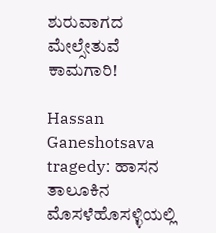ಶುರುವಾಗದ ಮೇಲ್ಸೇತುವೆ ಕಾಮಗಾರಿ!

Hassan Ganeshotsava tragedy: ಹಾಸನ ತಾಲೂಕಿನ ಮೊಸಳೆಹೊಸಳ್ಳಿಯಲ್ಲಿ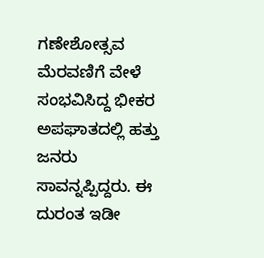ಗಣೇಶೋತ್ಸವ ಮೆರವಣಿಗೆ ವೇಳೆ ಸಂಭವಿಸಿದ್ದ ಭೀಕರ ಅಪಘಾತದಲ್ಲಿ ಹತ್ತು ಜನರು ಸಾವನ್ನಪ್ಪಿದ್ದರು. ಈ ದುರಂತ ಇಡೀ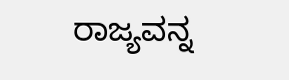ರಾಜ್ಯವನ್ನ